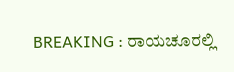BREAKING : ರಾಯಚೂರಲ್ಲಿ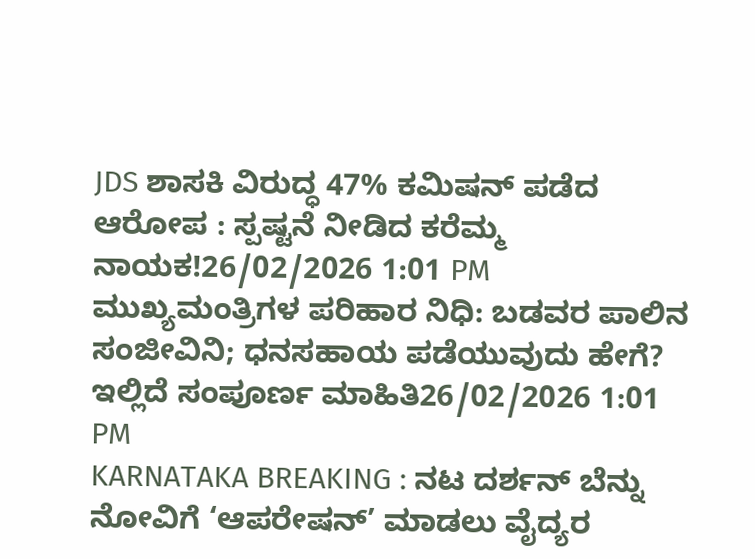JDS ಶಾಸಕಿ ವಿರುದ್ಧ 47% ಕಮಿಷನ್ ಪಡೆದ ಆರೋಪ : ಸ್ಪಷ್ಟನೆ ನೀಡಿದ ಕರೆಮ್ಮ ನಾಯಕ!26/02/2026 1:01 PM
ಮುಖ್ಯಮಂತ್ರಿಗಳ ಪರಿಹಾರ ನಿಧಿ: ಬಡವರ ಪಾಲಿನ ಸಂಜೀವಿನಿ; ಧನಸಹಾಯ ಪಡೆಯುವುದು ಹೇಗೆ? ಇಲ್ಲಿದೆ ಸಂಪೂರ್ಣ ಮಾಹಿತಿ26/02/2026 1:01 PM
KARNATAKA BREAKING : ನಟ ದರ್ಶನ್ ಬೆನ್ನು ನೋವಿಗೆ ‘ಆಪರೇಷನ್’ ಮಾಡಲು ವೈದ್ಯರ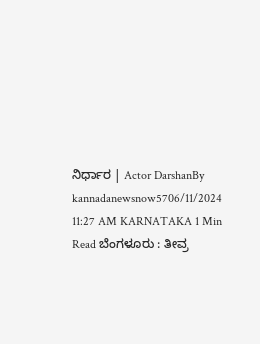ನಿರ್ಧಾರ | Actor DarshanBy kannadanewsnow5706/11/2024 11:27 AM KARNATAKA 1 Min Read ಬೆಂಗಳೂರು : ತೀವ್ರ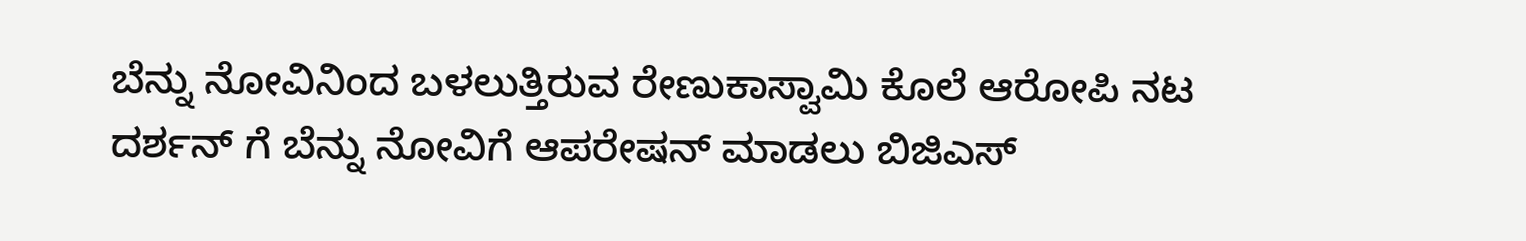ಬೆನ್ನು ನೋವಿನಿಂದ ಬಳಲುತ್ತಿರುವ ರೇಣುಕಾಸ್ವಾಮಿ ಕೊಲೆ ಆರೋಪಿ ನಟ ದರ್ಶನ್ ಗೆ ಬೆನ್ನು ನೋವಿಗೆ ಆಪರೇಷನ್ ಮಾಡಲು ಬಿಜಿಎಸ್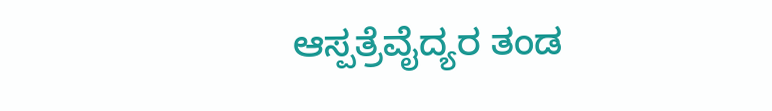ಆಸ್ಪತ್ರೆವೈದ್ಯರ ತಂಡ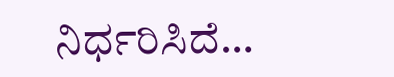ನಿರ್ಧರಿಸಿದೆ…